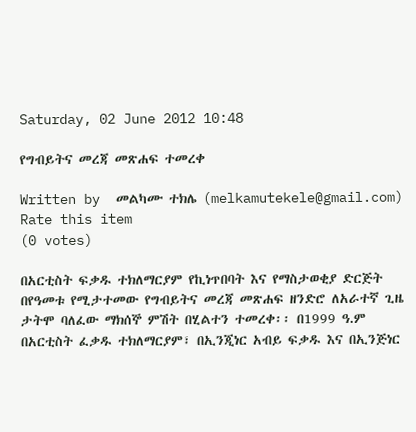Saturday, 02 June 2012 10:48

የግብይትና መረጃ መጽሐፍ ተመረቀ

Written by  መልካሙ ተክሌ (melkamutekele@gmail.com)
Rate this item
(0 votes)

በአርቲስት ፍቃዱ ተክለማርያም የኪነጥበባት እና የማስታወቂያ ድርጅት በየዓመቱ የሚታተመው የግብይትና መረጃ መጽሐፍ ዘንድሮ ለአራተኛ ጊዜ ታትሞ ባለፈው ማክሰኞ ምሽት በሂልተን ተመረቀ፡፡ በ1999 ዓ.ም በአርቲስት ፈቃዱ ተክለማርያም፣ በኢንጂነር አብይ ፍቃዱ እና በኢንጅነር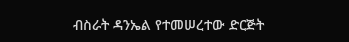ብስራት ዳንኤል የተመሠረተው ድርጅት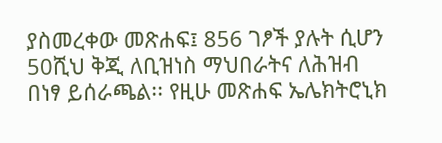ያስመረቀው መጽሐፍ፤ 856 ገፆች ያሉት ሲሆን 50ሺህ ቅጂ ለቢዝነስ ማህበራትና ለሕዝብ በነፃ ይሰራጫል፡፡ የዚሁ መጽሐፍ ኤሌክትሮኒክ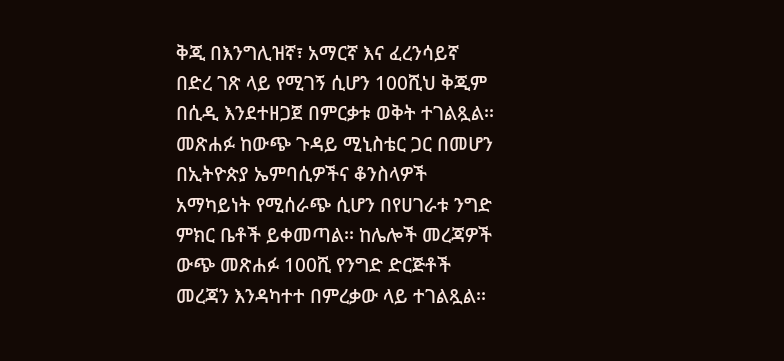ቅጂ በእንግሊዝኛ፣ አማርኛ እና ፈረንሳይኛ በድረ ገጽ ላይ የሚገኝ ሲሆን 100ሺህ ቅጂም በሲዲ እንደተዘጋጀ በምርቃቱ ወቅት ተገልጿል፡፡መጽሐፉ ከውጭ ጉዳይ ሚኒስቴር ጋር በመሆን በኢትዮጵያ ኤምባሲዎችና ቆንስላዎች አማካይነት የሚሰራጭ ሲሆን በየሀገራቱ ንግድ ምክር ቤቶች ይቀመጣል፡፡ ከሌሎች መረጃዎች ውጭ መጽሐፉ 100ሺ የንግድ ድርጅቶች መረጃን እንዳካተተ በምረቃው ላይ ተገልጿል፡፡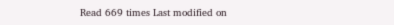Read 669 times Last modified on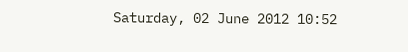Saturday, 02 June 2012 10:52